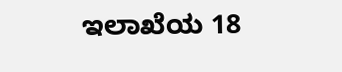ಇಲಾಖೆಯ 18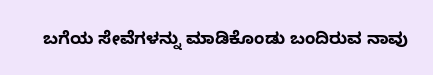ಬಗೆಯ ಸೇವೆಗಳನ್ನು ಮಾಡಿಕೊಂಡು ಬಂದಿರುವ ನಾವು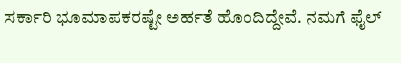ಸರ್ಕಾರಿ ಭೂಮಾಪಕರಷ್ಟೇ ಅರ್ಹತೆ ಹೊಂದಿದ್ದೇವೆ. ನಮಗೆ ಫೈಲ್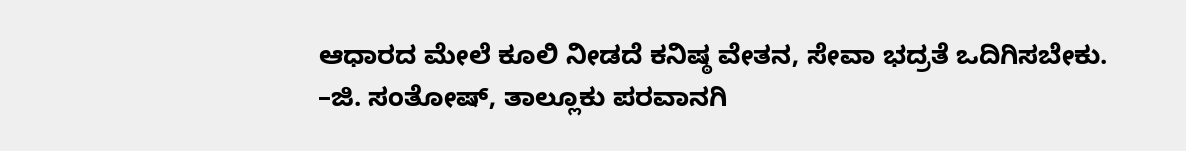ಆಧಾರದ ಮೇಲೆ ಕೂಲಿ ನೀಡದೆ ಕನಿಷ್ಠ ವೇತನ, ಸೇವಾ ಭದ್ರತೆ ಒದಿಗಿಸಬೇಕು.
–ಜಿ. ಸಂತೋಷ್, ತಾಲ್ಲೂಕು ಪರವಾನಗಿ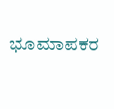ಭೂಮಾಪಕರ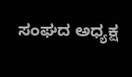ಸಂಘದ ಅಧ್ಯಕ್ಷ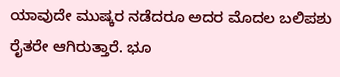ಯಾವುದೇ ಮುಷ್ಕರ ನಡೆದರೂ ಅದರ ಮೊದಲ ಬಲಿಪಶು ರೈತರೇ ಆಗಿರುತ್ತಾರೆ. ಭೂ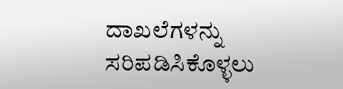ದಾಖಲೆಗಳನ್ನು ಸರಿಪಡಿಸಿಕೊಳ್ಳಲು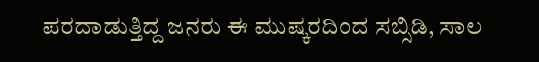ಪರದಾಡುತ್ತಿದ್ದ ಜನರು ಈ ಮುಷ್ಕರದಿಂದ ಸಬ್ಸಿಡಿ, ಸಾಲ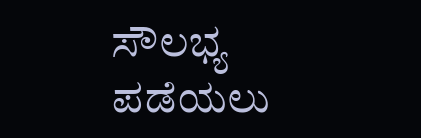ಸೌಲಭ್ಯ ಪಡೆಯಲು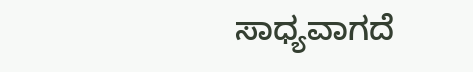ಸಾಧ್ಯವಾಗದೆ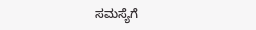ಸಮಸ್ಯೆಗೆ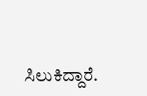ಸಿಲುಕಿದ್ದಾರೆ.